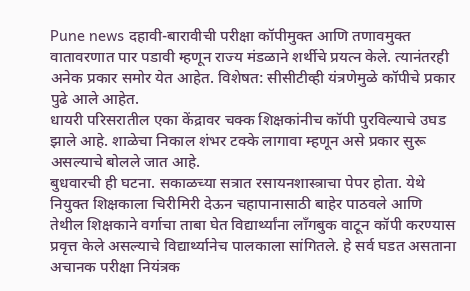Pune news दहावी-बारावीची परीक्षा कॉपीमुक्त आणि तणावमुक्त वातावरणात पार पडावी म्हणून राज्य मंडळाने शर्थीचे प्रयत्न केले. त्यानंतरही अनेक प्रकार समोर येत आहेत. विशेषत: सीसीटीव्ही यंत्रणेमुळे कॉपीचे प्रकार पुढे आले आहेत.
धायरी परिसरातील एका केंद्रावर चक्क शिक्षकांनीच कॉपी पुरविल्याचे उघड झाले आहे. शाळेचा निकाल शंभर टक्के लागावा म्हणून असे प्रकार सुरू असल्याचे बोलले जात आहे.
बुधवारची ही घटना. सकाळच्या सत्रात रसायनशास्त्राचा पेपर होता. येथे नियुक्त शिक्षकाला चिरीमिरी देऊन चहापानासाठी बाहेर पाठवले आणि तेथील शिक्षकाने वर्गाचा ताबा घेत विद्यार्थ्यांना लाँगबुक वाटून कॉपी करण्यास प्रवृत्त केले असल्याचे विद्यार्थ्यानेच पालकाला सांगितले. हे सर्व घडत असताना अचानक परीक्षा नियंत्रक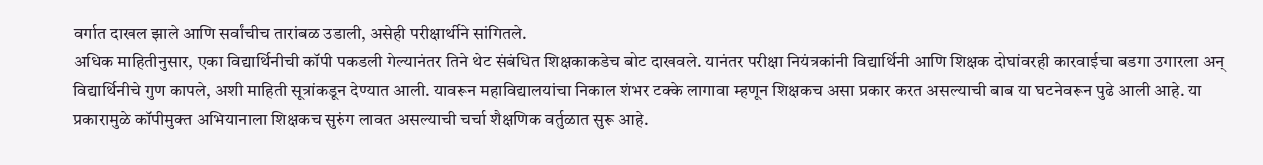वर्गात दाखल झाले आणि सर्वांचीच तारांबळ उडाली, असेही परीक्षार्थीने सांगितले.
अधिक माहितीनुसार, एका विद्यार्थिनीची कॉपी पकडली गेल्यानंतर तिने थेट संबंधित शिक्षकाकडेच बोट दाखवले. यानंतर परीक्षा नियंत्रकांनी विद्यार्थिनी आणि शिक्षक दोघांवरही कारवाईचा बडगा उगारला अन् विद्यार्थिनीचे गुण कापले, अशी माहिती सूत्रांकडून देण्यात आली. यावरून महाविद्यालयांचा निकाल शंभर टक्के लागावा म्हणून शिक्षकच असा प्रकार करत असल्याची बाब या घटनेवरून पुढे आली आहे. या प्रकारामुळे कॉपीमुक्त अभियानाला शिक्षकच सुरुंग लावत असल्याची चर्चा शैक्षणिक वर्तुळात सुरू आहे.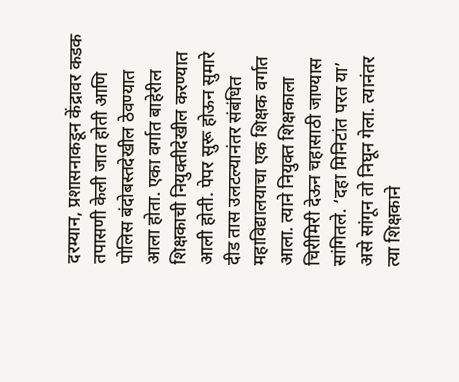दरम्यान, प्रशासनाकडून केंद्रावर कडक तपासणी केली जात होती आणि पोलिस बंदोबस्तदेखील ठेवण्यात आला होता. एका वर्गात बाहेरील शिक्षकाची नियुक्तीदेखील करण्यात आली होती. पेपर सुरू होऊन सुमारे दीड तास उलटल्यानंतर संबंधित महाविद्यालयाचा एक शिक्षक वर्गात आला. त्याने नियुक्त शिक्षकाला चिरीमिरी देऊन चहासाठी जाण्यास सांगितले. ‘दहा मिनिटांत परत या’ असे सांगून तो निघून गेला. त्यानंतर त्या शिक्षकाने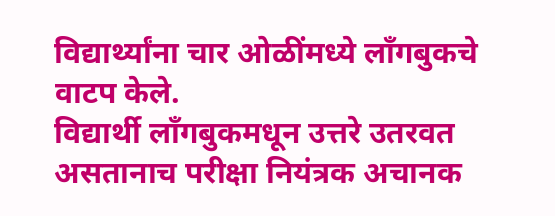विद्यार्थ्यांना चार ओळींमध्ये लाँगबुकचे वाटप केले.
विद्यार्थी लाँगबुकमधून उत्तरे उतरवत असतानाच परीक्षा नियंत्रक अचानक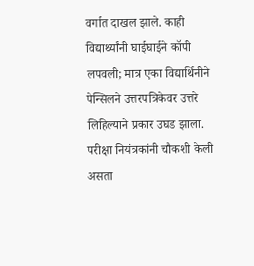वर्गात दाखल झाले. काही विद्यार्थ्यांनी घाईघाईने कॉपी लपवली; मात्र एका विद्यार्थिनीने पेन्सिलने उत्तरपत्रिकेवर उत्तरे लिहिल्याने प्रकार उघड झाला. परीक्षा नियंत्रकांनी चौकशी केली असता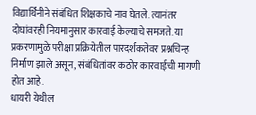विद्यार्थिनीने संबंधित शिक्षकाचे नाव घेतले. त्यानंतर दोघांवरही नियमानुसार कारवाई केल्याचे समजते. या प्रकरणामुळे परीक्षा प्रक्रियेतील पारदर्शकतेवर प्रश्नचिन्ह निर्माण झाले असून, संबंधितांवर कठोर कारवाईची मागणी होत आहे.
धायरी येथील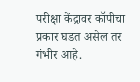परीक्षा केंद्रावर कॉपीचा प्रकार घडत असेल तर गंभीर आहे.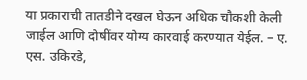या प्रकाराची तातडीने दखल घेऊन अधिक चौकशी केली जाईल आणि दोषींवर योग्य कारवाई करण्यात येईल. – ए. एस. उकिरडे,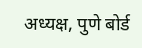अध्यक्ष, पुणे बोर्ड